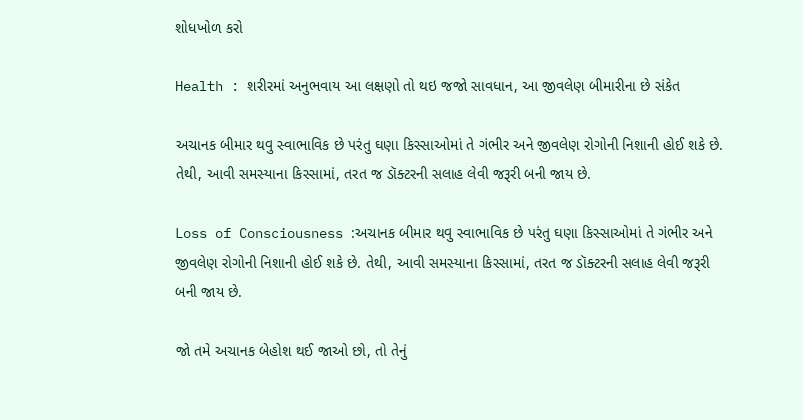શોધખોળ કરો

Health : શરીરમાં અનુભવાય આ લક્ષણો તો થઇ જજો સાવધાન, આ જીવલેણ બીમારીના છે સંકેત

અચાનક બીમાર થવુ સ્વાભાવિક છે પરંતુ ઘણા કિસ્સાઓમાં તે ગંભીર અને જીવલેણ રોગોની નિશાની હોઈ શકે છે. તેથી, આવી સમસ્યાના કિસ્સામાં, તરત જ ડૉક્ટરની સલાહ લેવી જરૂરી બની જાય છે.

Loss of Consciousness :અચાનક બીમાર થવુ સ્વાભાવિક છે પરંતુ ઘણા કિસ્સાઓમાં તે ગંભીર અને જીવલેણ રોગોની નિશાની હોઈ શકે છે. તેથી, આવી સમસ્યાના કિસ્સામાં, તરત જ ડૉક્ટરની સલાહ લેવી જરૂરી બની જાય છે.

જો તમે અચાનક બેહોશ થઈ જાઓ છો, તો તેનું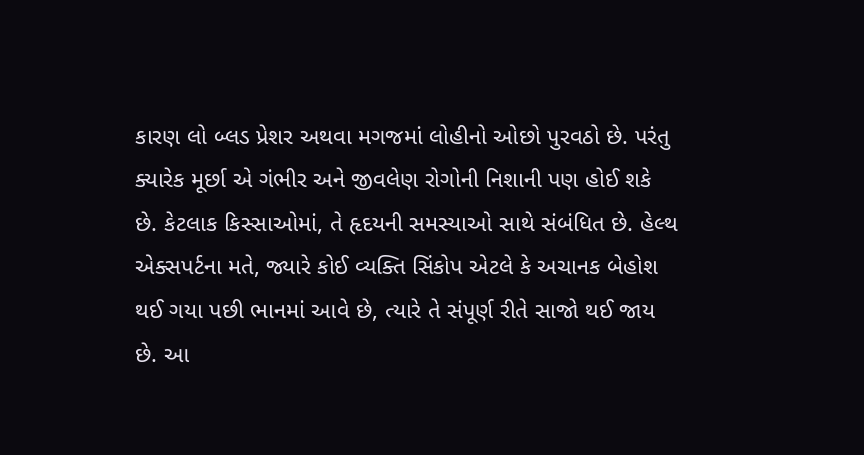કારણ લો બ્લડ પ્રેશર અથવા મગજમાં લોહીનો ઓછો પુરવઠો છે. પરંતુ ક્યારેક મૂર્છા એ ગંભીર અને જીવલેણ રોગોની નિશાની પણ હોઈ શકે છે. કેટલાક કિસ્સાઓમાં, તે હૃદયની સમસ્યાઓ સાથે સંબંધિત છે. હેલ્થ એક્સપર્ટના મતે, જ્યારે કોઈ વ્યક્તિ સિંકોપ એટલે કે અચાનક બેહોશ થઈ ગયા પછી ભાનમાં આવે છે, ત્યારે તે સંપૂર્ણ રીતે સાજો થઈ જાય છે. આ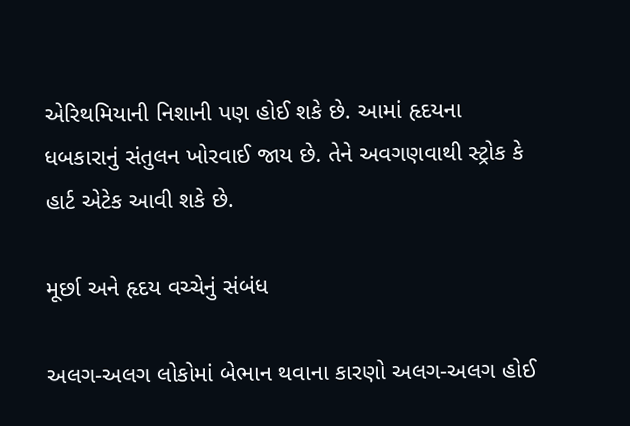એરિથમિયાની નિશાની પણ હોઈ શકે છે. આમાં હૃદયના ધબકારાનું સંતુલન ખોરવાઈ જાય છે. તેને અવગણવાથી સ્ટ્રોક કે હાર્ટ એટેક આવી શકે છે.

મૂર્છા અને હૃદય વચ્ચેનું સંબંધ

અલગ-અલગ લોકોમાં બેભાન થવાના કારણો અલગ-અલગ હોઈ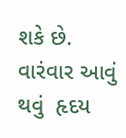શકે છે. વારંવાર આવું થવું  હૃદય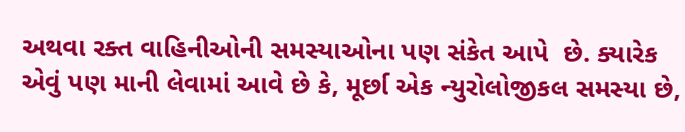અથવા રક્ત વાહિનીઓની સમસ્યાઓના પણ સંકેત આપે  છે. ક્યારેક એવું પણ માની લેવામાં આવે છે કે, મૂર્છા એક ન્યુરોલોજીકલ સમસ્યા છે,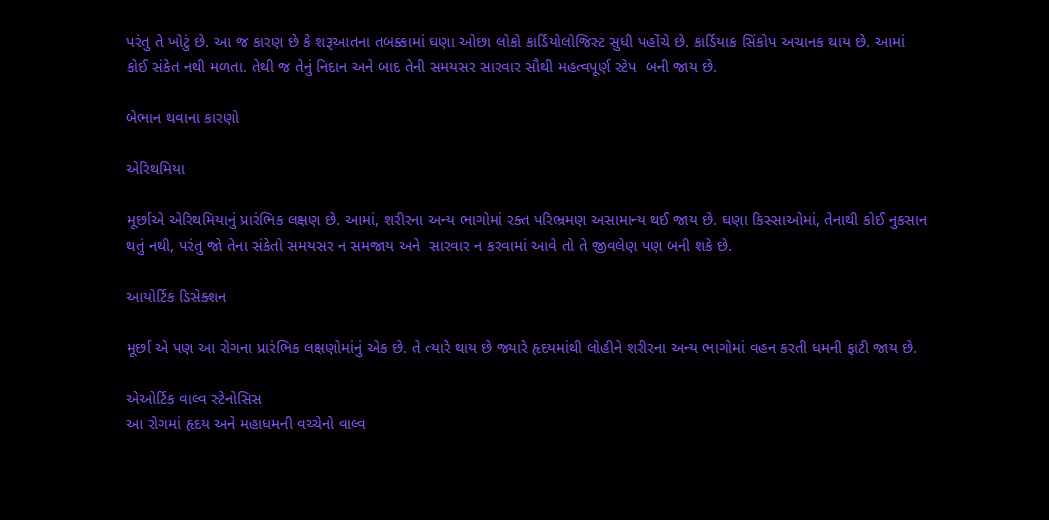પરંતુ તે ખોટું છે. આ જ કારણ છે કે શરૂઆતના તબક્કામાં ઘણા ઓછા લોકો કાર્ડિયોલોજિસ્ટ સુધી પહોંચે છે. કાર્ડિયાક સિંકોપ અચાનક થાય છે. આમાં કોઈ સંકેત નથી મળતા. તેથી જ તેનું નિદાન અને બાદ તેની સમયસર સારવાર સૌથી મહત્વપૂર્ણ સ્ટેપ  બની જાય છે.

બેભાન થવાના કારણો

એરિથમિયા

મૂર્છાએ એરિથમિયાનું પ્રારંભિક લક્ષણ છે. આમાં, શરીરના અન્ય ભાગોમાં રક્ત પરિભ્રમણ અસામાન્ય થઈ જાય છે. ઘણા કિસ્સાઓમાં, તેનાથી કોઈ નુકસાન થતું નથી, પરંતુ જો તેના સંકેતો સમયસર ન સમજાય અને  સારવાર ન કરવામાં આવે તો તે જીવલેણ પણ બની શકે છે.

આયોર્ટિક ડિસેક્શન

મૂર્છા એ પણ આ રોગના પ્રારંભિક લક્ષણોમાંનું એક છે. તે ત્યારે થાય છે જ્યારે હૃદયમાંથી લોહીને શરીરના અન્ય ભાગોમાં વહન કરતી ધમની ફાટી જાય છે.

એઓર્ટિક વાલ્વ સ્ટેનોસિસ
આ રોગમાં હૃદય અને મહાધમની વચ્ચેનો વાલ્વ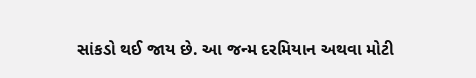સાંકડો થઈ જાય છે. આ જન્મ દરમિયાન અથવા મોટી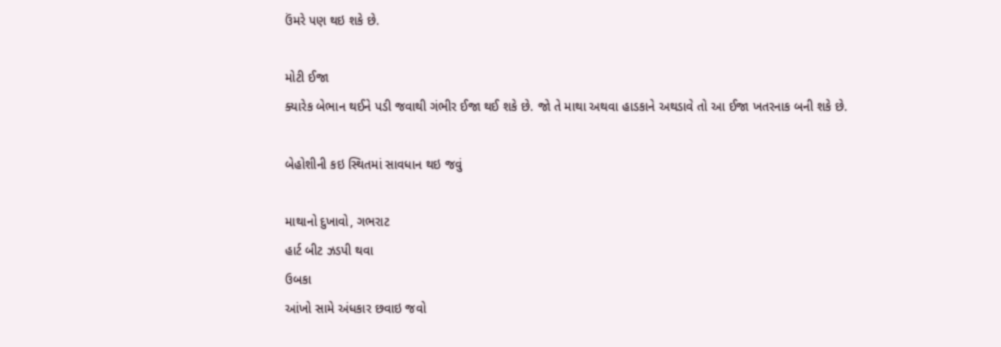ઉંમરે પણ થઇ શકે છે.

મોટી ઈજા
ક્યારેક બેભાન થઈને પડી જવાથી ગંભીર ઈજા થઈ શકે છે. જો તે માથા અથવા હાડકાને અથડાવે તો આ ઈજા ખતરનાક બની શકે છે.

બેહોશીની કઇ સ્થિતમાં સાવધાન થઇ જવું

માથાનો દુખાવો, ગભરાટ
હાર્ટ બીટ ઝડપી થવા
ઉબકા
આંખો સામે અંધકાર છવાઇ જવો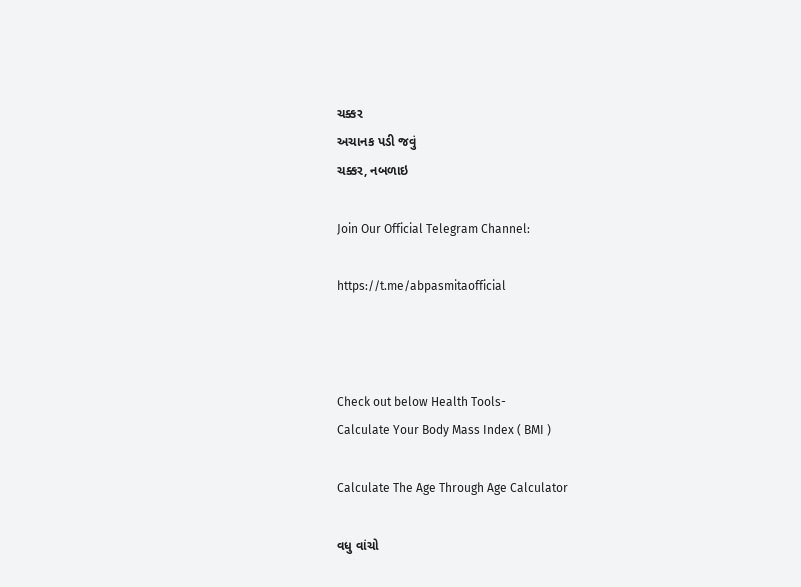ચક્કર
અચાનક પડી જવું
ચક્કર, નબળાઇ

Join Our Official Telegram Channel:

https://t.me/abpasmitaofficial



Check out below Health Tools-
Calculate Your Body Mass Index ( BMI )

Calculate The Age Through Age Calculator

વધુ વાંચો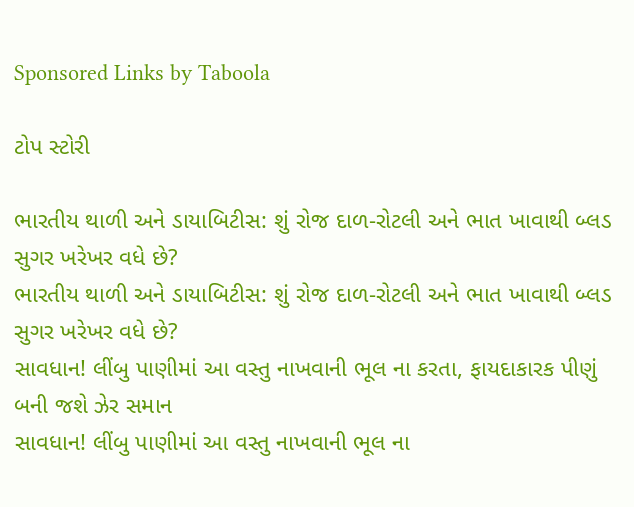Sponsored Links by Taboola

ટોપ સ્ટોરી

ભારતીય થાળી અને ડાયાબિટીસ: શું રોજ દાળ-રોટલી અને ભાત ખાવાથી બ્લડ સુગર ખરેખર વધે છે?
ભારતીય થાળી અને ડાયાબિટીસ: શું રોજ દાળ-રોટલી અને ભાત ખાવાથી બ્લડ સુગર ખરેખર વધે છે?
સાવધાન! લીંબુ પાણીમાં આ વસ્તુ નાખવાની ભૂલ ના કરતા, ફાયદાકારક પીણું બની જશે ઝેર સમાન
સાવધાન! લીંબુ પાણીમાં આ વસ્તુ નાખવાની ભૂલ ના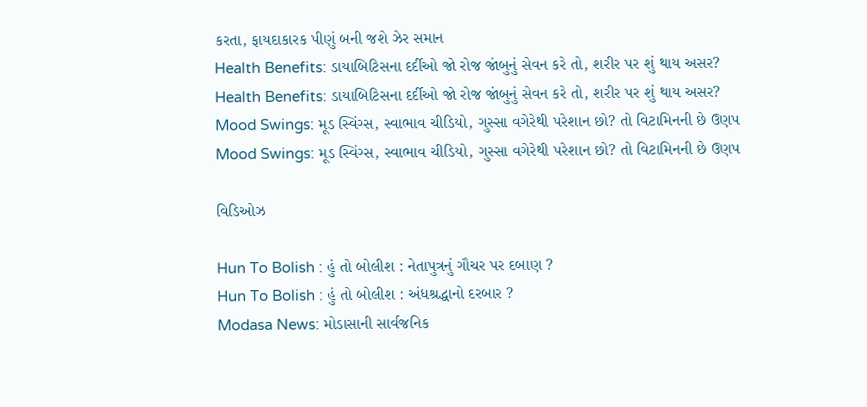કરતા, ફાયદાકારક પીણું બની જશે ઝેર સમાન
Health Benefits: ડાયાબિટિસના દર્દીઓ જો રોજ જાંબુનું સેવન કરે તો, શરીર પર શું થાય અસર?
Health Benefits: ડાયાબિટિસના દર્દીઓ જો રોજ જાંબુનું સેવન કરે તો, શરીર પર શું થાય અસર?
Mood Swings: મૂડ સ્વિંગ્સ, સ્વાભાવ ચીડિયો, ગુસ્સા વગેરેથી પરેશાન છો? તો વિટામિનની છે ઉણપ
Mood Swings: મૂડ સ્વિંગ્સ, સ્વાભાવ ચીડિયો, ગુસ્સા વગેરેથી પરેશાન છો? તો વિટામિનની છે ઉણપ

વિડિઓઝ

Hun To Bolish : હું તો બોલીશ : નેતાપુત્રનું ગૌચર પર દબાણ ?
Hun To Bolish : હું તો બોલીશ : અંધશ્રદ્ધાનો દરબાર ?
Modasa News: મોડાસાની સાર્વજનિક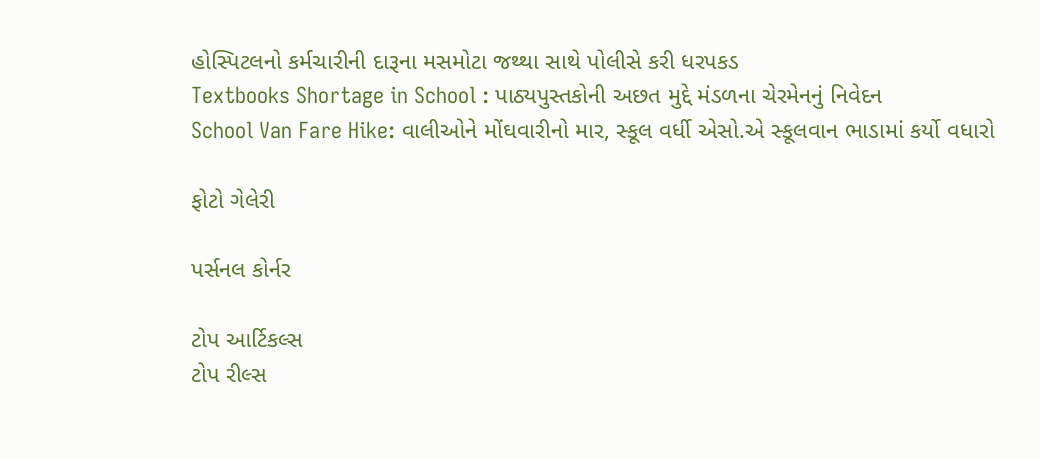હોસ્પિટલનો કર્મચારીની દારૂના મસમોટા જથ્થા સાથે પોલીસે કરી ધરપકડ
Textbooks Shortage in School : પાઠ્યપુસ્તકોની અછત મુદ્દે મંડળના ચેરમેનનું નિવેદન
School Van Fare Hike: વાલીઓને મોંઘવારીનો માર, સ્કૂલ વર્ધી એસો.એ સ્કૂલવાન ભાડામાં કર્યો વધારો

ફોટો ગેલેરી

પર્સનલ કોર્નર

ટોપ આર્ટિકલ્સ
ટોપ રીલ્સ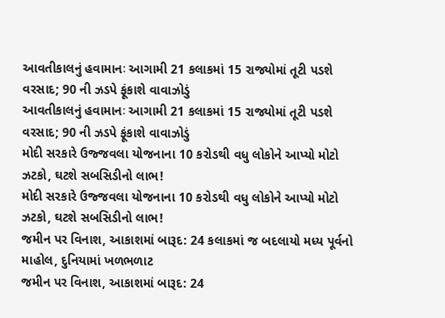આવતીકાલનું હવામાનઃ આગામી 21 કલાકમાં 15 રાજ્યોમાં તૂટી પડશે વરસાદ; 90 ની ઝડપે ફૂંકાશે વાવાઝોડું
આવતીકાલનું હવામાનઃ આગામી 21 કલાકમાં 15 રાજ્યોમાં તૂટી પડશે વરસાદ; 90 ની ઝડપે ફૂંકાશે વાવાઝોડું
મોદી સરકારે ઉજ્જવલા યોજનાના 10 કરોડથી વધુ લોકોને આપ્યો મોટો ઝટકો, ઘટશે સબસિડીનો લાભ!
મોદી સરકારે ઉજ્જવલા યોજનાના 10 કરોડથી વધુ લોકોને આપ્યો મોટો ઝટકો, ઘટશે સબસિડીનો લાભ!
જમીન પર વિનાશ, આકાશમાં બારૂદ: 24 કલાકમાં જ બદલાયો મધ્ય પૂર્વનો માહોલ, દુનિયામાં ખળભળાટ
જમીન પર વિનાશ, આકાશમાં બારૂદ: 24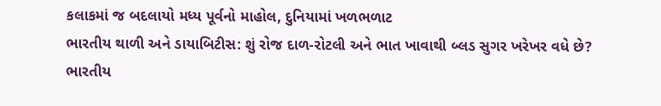કલાકમાં જ બદલાયો મધ્ય પૂર્વનો માહોલ, દુનિયામાં ખળભળાટ
ભારતીય થાળી અને ડાયાબિટીસ: શું રોજ દાળ-રોટલી અને ભાત ખાવાથી બ્લડ સુગર ખરેખર વધે છે?
ભારતીય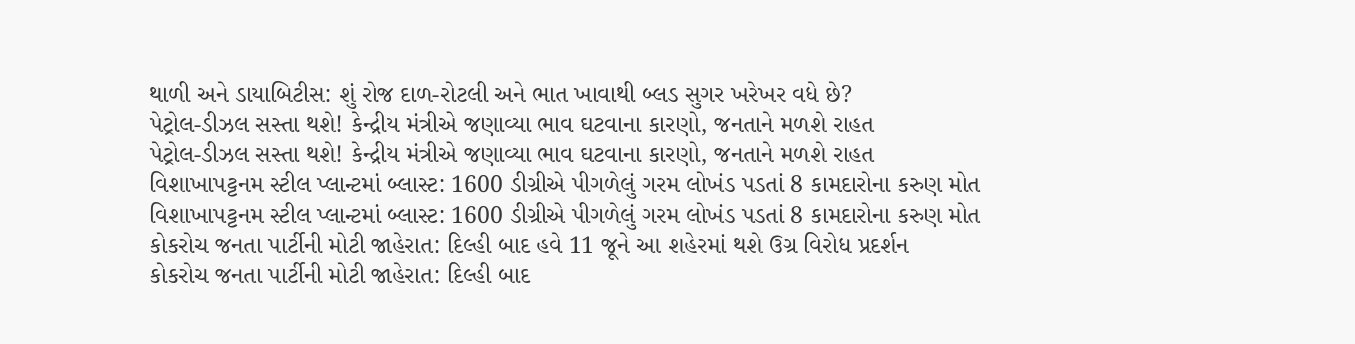થાળી અને ડાયાબિટીસ: શું રોજ દાળ-રોટલી અને ભાત ખાવાથી બ્લડ સુગર ખરેખર વધે છે?
પેટ્રોલ-ડીઝલ સસ્તા થશે! કેન્દ્રીય મંત્રીએ જણાવ્યા ભાવ ઘટવાના કારણો, જનતાને મળશે રાહત
પેટ્રોલ-ડીઝલ સસ્તા થશે! કેન્દ્રીય મંત્રીએ જણાવ્યા ભાવ ઘટવાના કારણો, જનતાને મળશે રાહત
વિશાખાપટ્ટનમ સ્ટીલ પ્લાન્ટમાં બ્લાસ્ટ: 1600 ડીગ્રીએ પીગળેલું ગરમ લોખંડ પડતાં 8 કામદારોના કરુણ મોત
વિશાખાપટ્ટનમ સ્ટીલ પ્લાન્ટમાં બ્લાસ્ટ: 1600 ડીગ્રીએ પીગળેલું ગરમ લોખંડ પડતાં 8 કામદારોના કરુણ મોત
કોકરોચ જનતા પાર્ટીની મોટી જાહેરાત: દિલ્હી બાદ હવે 11 જૂને આ શહેરમાં થશે ઉગ્ર વિરોધ પ્રદર્શન
કોકરોચ જનતા પાર્ટીની મોટી જાહેરાત: દિલ્હી બાદ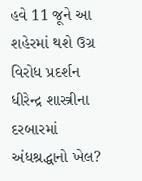હવે 11 જૂને આ શહેરમાં થશે ઉગ્ર વિરોધ પ્રદર્શન
ધીરેન્દ્ર શાસ્ત્રીના દરબારમાં અંધશ્રદ્ધાનો ખેલ?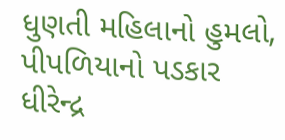ધુણતી મહિલાનો હુમલો, પીપળિયાનો પડકાર
ધીરેન્દ્ર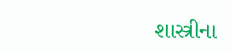શાસ્ત્રીના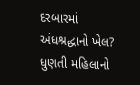દરબારમાં અંધશ્રદ્ધાનો ખેલ? ધુણતી મહિલાનો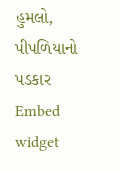હુમલો, પીપળિયાનો પડકાર
Embed widget